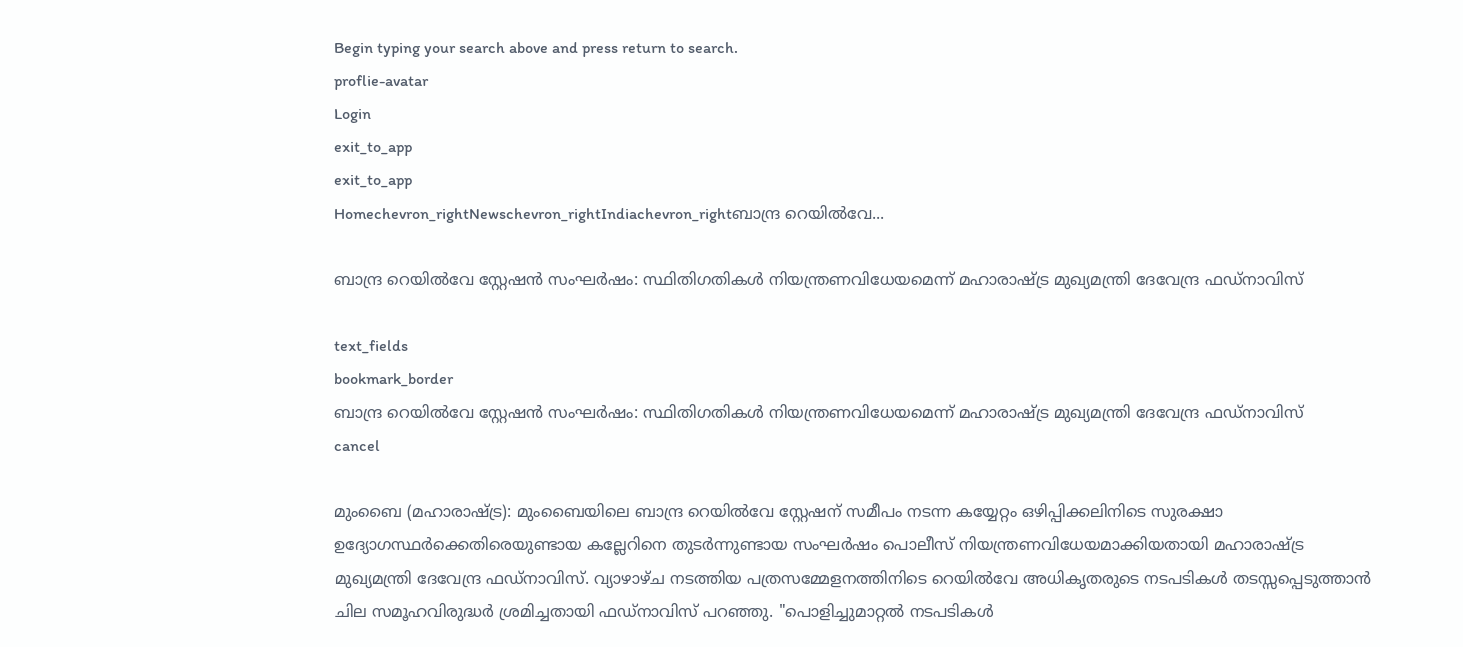Begin typing your search above and press return to search.
proflie-avatar
Login
exit_to_app
exit_to_app
Homechevron_rightNewschevron_rightIndiachevron_rightബാന്ദ്ര റെയിൽവേ...

ബാന്ദ്ര റെയിൽവേ സ്റ്റേഷൻ സംഘർഷം: സ്ഥിതിഗതികൾ നിയന്ത്രണവിധേയമെന്ന് മഹാരാഷ്ട്ര മുഖ്യമന്ത്രി ദേവേന്ദ്ര ഫഡ്‌നാവിസ്

text_fields
bookmark_border
ബാന്ദ്ര റെയിൽവേ സ്റ്റേഷൻ സംഘർഷം: സ്ഥിതിഗതികൾ നിയന്ത്രണവിധേയമെന്ന് മഹാരാഷ്ട്ര മുഖ്യമന്ത്രി ദേവേന്ദ്ര ഫഡ്‌നാവിസ്
cancel

മുംബൈ (മഹാരാഷ്ട്ര): മുംബൈയിലെ ബാന്ദ്ര റെയിൽവേ സ്റ്റേഷന് സമീപം നടന്ന കയ്യേറ്റം ഒഴിപ്പിക്കലിനിടെ സുരക്ഷാ ഉദ്യോഗസ്ഥർക്കെതിരെയുണ്ടായ കല്ലേറിനെ തുടർന്നുണ്ടായ സംഘർഷം പൊലീസ് നിയന്ത്രണവിധേയമാക്കിയതായി മഹാരാഷ്ട്ര മുഖ്യമന്ത്രി ദേവേന്ദ്ര ഫഡ്‌നാവിസ്. വ്യാഴാഴ്ച നടത്തിയ പത്രസമ്മേളനത്തിനിടെ റെയിൽവേ അധികൃതരുടെ നടപടികൾ തടസ്സപ്പെടുത്താൻ ചില സമൂഹവിരുദ്ധർ ശ്രമിച്ചതായി ഫഡ്നാവിസ് പറഞ്ഞു. "പൊളിച്ചുമാറ്റൽ നടപടികൾ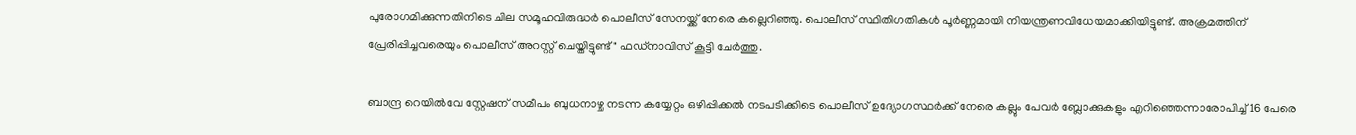പുരോഗമിക്കുന്നതിനിടെ ചില സമൂഹവിരുദ്ധർ പൊലീസ് സേനയ്ക്ക് നേരെ കല്ലെറിഞ്ഞു. പൊലീസ് സ്ഥിതിഗതികൾ പൂർണ്ണമായി നിയന്ത്രണവിധേയമാക്കിയിട്ടുണ്ട്. അക്രമത്തിന് പ്രേരിപ്പിച്ചവരെയും പൊലീസ് അറസ്റ്റ് ചെയ്തിട്ടുണ്ട്" ഫഡ്നാവിസ് കൂട്ടി ചേർത്തു.

ബാന്ദ്ര റെയിൽവേ സ്റ്റേഷന് സമീപം ബുധനാഴ്ച നടന്ന കയ്യേറ്റം ഒഴിപ്പിക്കൽ നടപടിക്കിടെ പൊലീസ് ഉദ്യോഗസ്ഥർക്ക് നേരെ കല്ലും പേവർ ബ്ലോക്കുകളും എറിഞ്ഞെന്നാരോപിച്ച് 16 പേരെ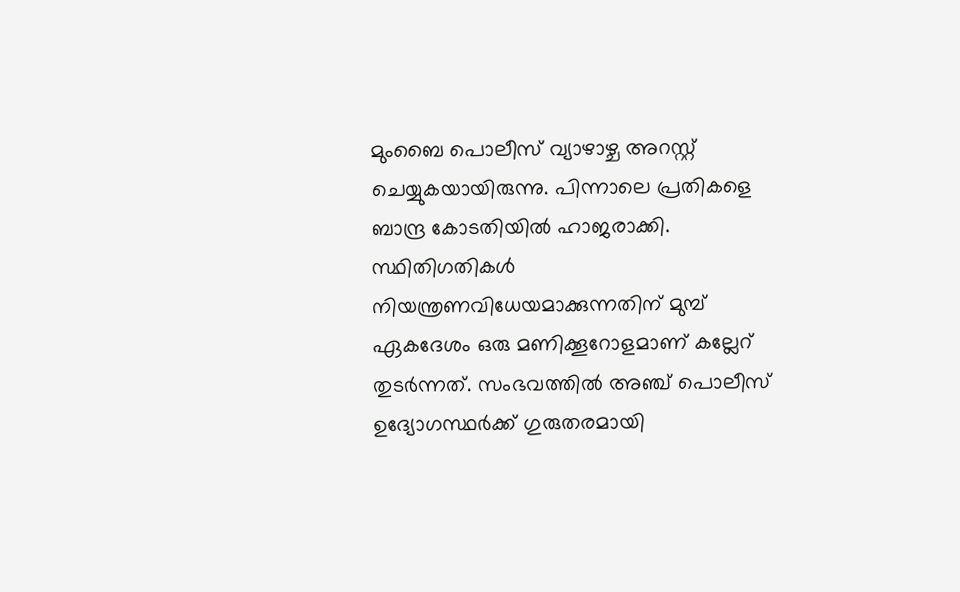മുംബൈ പൊലീസ് വ്യാഴാഴ്ച അറസ്റ്റ് ചെയ്യുകയായിരുന്നു. പിന്നാലെ പ്രതികളെ ബാന്ദ്ര കോടതിയിൽ ഹാജരാക്കി. സ്ഥിതിഗതികൾ നിയന്ത്രണവിധേയമാക്കുന്നതിന് മുമ്പ് ഏകദേശം ഒരു മണിക്കൂറോളമാണ് കല്ലേറ് തുടർന്നത്. സംഭവത്തിൽ അഞ്ച് പൊലീസ് ഉദ്യോഗസ്ഥർക്ക് ഗുരുതരമായി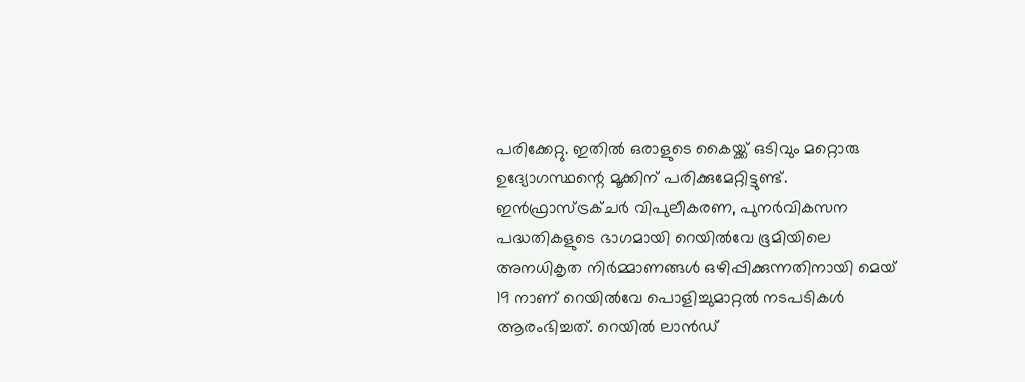പരിക്കേറ്റു. ഇതിൽ ഒരാളുടെ കൈയ്ക്ക് ഒടിവും മറ്റൊരു ഉദ്യോഗസ്ഥന്റെ മൂക്കിന് പരിക്കുമേറ്റിട്ടുണ്ട്. ഇൻഫ്രാസ്ട്രക്ചർ വിപുലീകരണ, പുനർവികസന പദ്ധതികളുടെ ഭാഗമായി റെയിൽവേ ഭൂമിയിലെ അനധികൃത നിർമ്മാണങ്ങൾ ഒഴിപ്പിക്കുന്നതിനായി മെയ് 19 നാണ് റെയിൽവേ പൊളിച്ചുമാറ്റൽ നടപടികൾ ആരംഭിച്ചത്. റെയിൽ ലാൻഡ്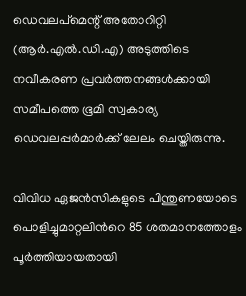ഡെവലപ്‌മെന്റ് അതോറിറ്റി (ആർ.എൽ.ഡി.എ) അടുത്തിടെ നവീകരണ പ്രവർത്തനങ്ങൾക്കായി സമീപത്തെ ഭൂമി സ്വകാര്യ ഡെവലപ്പർമാർക്ക് ലേലം ചെയ്തിരുന്നു.

വിവിധ ഏജൻസികളുടെ പിന്തുണയോടെ പൊളിച്ചുമാറ്റലിന്‍റെ 85 ശതമാനത്തോളം പൂർത്തിയായതായി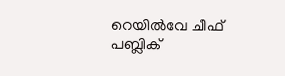റെയിൽവേ ചീഫ് പബ്ലിക്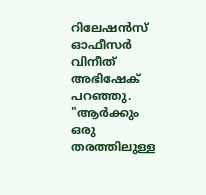റിലേഷൻസ് ഓഫീസർ വിനീത് അഭിഷേക് പറഞ്ഞു. "ആർക്കും ഒരു തരത്തിലുള്ള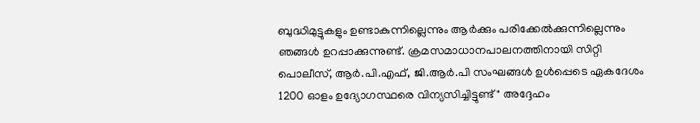ബുദ്ധിമുട്ടുകളും ഉണ്ടാകുന്നില്ലെന്നും ആർക്കും പരിക്കേൽക്കുന്നില്ലെന്നും ഞങ്ങൾ ഉറപ്പാക്കുന്നുണ്ട്. ക്രമസമാധാനപാലനത്തിനായി സിറ്റി പൊലീസ്, ആർ.പി.എഫ്, ജി.ആർ.പി സംഘങ്ങൾ ഉൾപ്പെടെ ഏകദേശം 1200 ഓളം ഉദ്യോഗസ്ഥരെ വിന്യസിച്ചിട്ടുണ്ട്" അദ്ദേഹം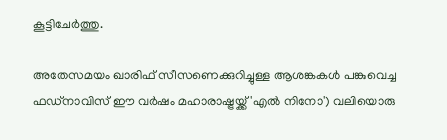കൂട്ടിചേർത്തു.

അതേസമയം ഖാരിഫ് സീസണെക്കുറിച്ചുള്ള ആശങ്കകൾ പങ്കുവെച്ച ഫഡ്നാവിസ് ഈ വർഷം മഹാരാഷ്ട്രയ്ക്ക് 'എൽ നിനോ') വലിയൊരു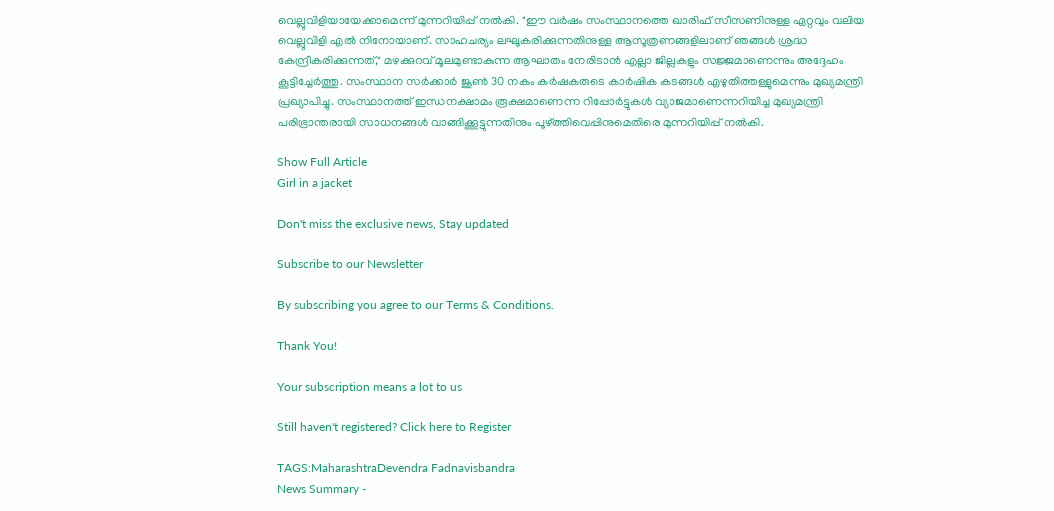വെല്ലുവിളിയായേക്കാമെന്ന് മുന്നറിയിപ്പ് നൽകി. "ഈ വർഷം സംസ്ഥാനത്തെ ഖാരിഫ് സീസണിനുള്ള ഏറ്റവും വലിയ വെല്ലുവിളി എൽ നിനോയാണ്. സാഹചര്യം ലഘൂകരിക്കുന്നതിനുള്ള ആസൂത്രണങ്ങളിലാണ് ഞങ്ങൾ ശ്രദ്ധ കേന്ദ്രീകരിക്കുന്നത്," മഴക്കുറവ് മൂലമുണ്ടാകുന്ന ആഘാതം നേരിടാൻ എല്ലാ ജില്ലകളും സജ്ജമാണെന്നും അദ്ദേഹം കൂട്ടിച്ചേർത്തു. സംസ്ഥാന സർക്കാർ ജൂൺ 30 നകം കർഷകരുടെ കാർഷിക കടങ്ങൾ എഴുതിത്തള്ളുമെന്നും മുഖ്യമന്ത്രി പ്രഖ്യാപിച്ചു. സംസ്ഥാനത്ത് ഇന്ധനക്ഷാമം രൂക്ഷമാണെന്ന റിപ്പോർട്ടുകൾ വ്യാജമാണെന്നറിയിച്ച മുഖ‍്യമന്ത്രി പരിഭ്രാന്തരായി സാധനങ്ങൾ വാങ്ങിക്കൂട്ടുന്നതിനും പൂഴ്ത്തിവെപ്പിനുമെതിരെ മുന്നറിയിപ്പ് നൽകി.

Show Full Article
Girl in a jacket

Don't miss the exclusive news, Stay updated

Subscribe to our Newsletter

By subscribing you agree to our Terms & Conditions.

Thank You!

Your subscription means a lot to us

Still haven't registered? Click here to Register

TAGS:MaharashtraDevendra Fadnavisbandra
News Summary -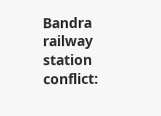Bandra railway station conflict: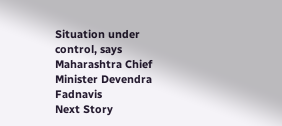Situation under control, says Maharashtra Chief Minister Devendra Fadnavis
Next Story